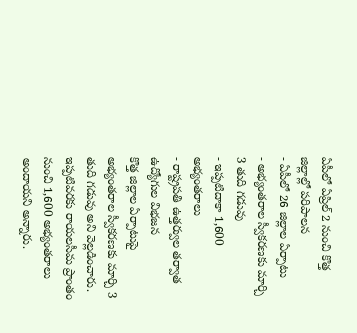ఏపీలో ఏప్రిల్ 2 నుంచి కొత్త జిల్లాల్లో పరిపాలన
- ఏపీలో 26 జిల్లాల ఏర్పాటు
- అభ్యంతరాల స్వీకరణకు మార్చి 3 తుది గడువు
- ఇప్పటిదాకా 1,600 అభ్యంతరాలు
- రాష్ట్రపతి ఉత్తర్వుల తర్వాత ఉద్యోగుల విభజన
కొత్త జిల్లాల ఏర్పాటుపై అభ్యంతరాల స్వీకరణకు మార్చి 3 తుది గడువు అని వెల్లడించారు. ఇప్పటివరకు రాయలసీమ ప్రాంతం నుంచి 1,600 అభ్యంతరాలు అందాయని అన్నారు.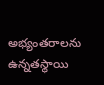అభ్యంతరాలను ఉన్నతస్థాయి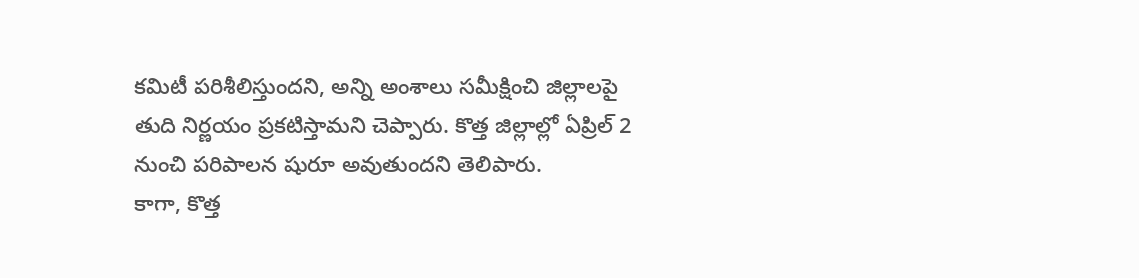కమిటీ పరిశీలిస్తుందని, అన్ని అంశాలు సమీక్షించి జిల్లాలపై తుది నిర్ణయం ప్రకటిస్తామని చెప్పారు. కొత్త జిల్లాల్లో ఏప్రిల్ 2 నుంచి పరిపాలన షురూ అవుతుందని తెలిపారు.
కాగా, కొత్త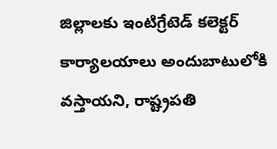జిల్లాలకు ఇంటిగ్రేటెడ్ కలెక్టర్ కార్యాలయాలు అందుబాటులోకి వస్తాయని, రాష్ట్రపతి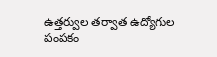ఉత్తర్వుల తర్వాత ఉద్యోగుల పంపకం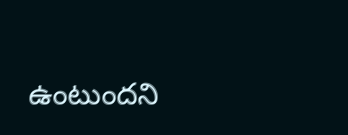ఉంటుందని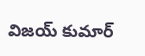విజయ్ కుమార్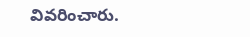వివరించారు.